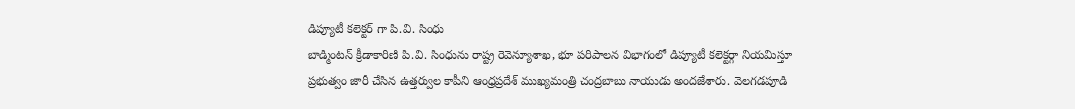డిప్యూటీ కలెక్టర్ గా పి.వి. సింధు
బాడ్మింటన్ క్రీడాకారిణి పి.వి. సింధును రాష్ట్ర రెవెన్యూశాఖ, భూ పరిపాలన విభాగంలో డిప్యూటీ కలెక్టర్గా నియమిస్తూ ప్రభుత్వం జారీ చేసిన ఉత్తర్వుల కాపీని ఆంధ్రప్రదేశ్ ముఖ్యమంత్రి చంద్రబాబు నాయుడు అందజేశారు. వెలగడపూడి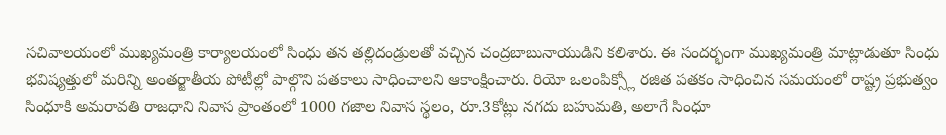సచివాలయంలో ముఖ్యమంత్రి కార్యాలయంలో సింధు తన తల్లిదండ్రులతో వచ్చిన చంద్రబాబునాయుడిని కలిశారు. ఈ సందర్భంగా ముఖ్యమంత్రి మాట్లాడుతూ సింధు భవిష్యత్తులో మరిన్ని అంతర్జాతీయ పోటీల్లో పాల్గొని పతకాలు సాధించాలని ఆకాంక్షించారు. రియో ఒలంపిక్స్లో రజిత పతకం సాధించిన సమయంలో రాష్ట్ర ప్రభుత్వం సింధూకి అమరావతి రాజధాని నివాస ప్రాంతంలో 1000 గజాల నివాస స్థలం, రూ.3కోట్లు నగదు బహుమతి, అలాగే సింధూ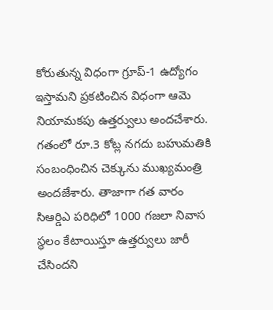కోరుతున్న విధంగా గ్రూప్-1 ఉద్యోగం ఇస్తామని ప్రకటించిన విధంగా ఆమె నియామకపు ఉత్తర్వులు అందచేశారు. గతంలో రూ.3 కోట్ల నగదు బహుమతికి సంబంధించిన చెక్కును ముఖ్యమంత్రి అందజేశారు. తాజాగా గత వారం సిఆర్డిఎ పరిధిలో 1000 గజలా నివాస స్థలం కేటాయిస్తూ ఉత్తర్వులు జారీ చేసిందని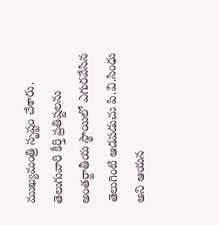ముఖ్యమంత్రి సృష్టం చేశారు. తెలుగువారి కీర్తి ప్రతిష్టలను అంతర్జాతీయ స్థాయిలో ఎగురవేసిన తెలుగింటి ఆడపడుచు పి.వి.సింధు అని ఆయన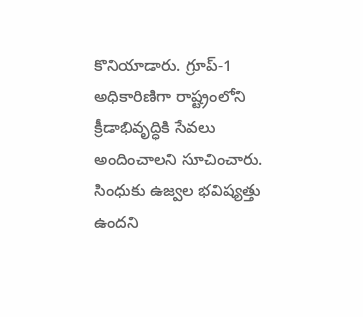కొనియాడారు. గ్రూప్-1 అధికారిణిగా రాష్ట్రంలోని క్రీడాభివృద్ధికి సేవలు అందించాలని సూచించారు. సింధుకు ఉజ్వల భవిష్యత్తు ఉందని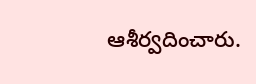ఆశీర్వదించారు.